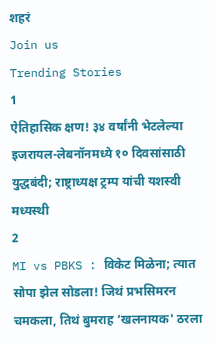शहरं
Join us
Trending Stories
1
ऐतिहासिक क्षण! ३४ वर्षांनी भेटलेल्या इजरायल-लेबनॉनमध्ये १० दिवसांसाठी युद्धबंदी; राष्ट्राध्यक्ष ट्रम्प यांची यशस्वी मध्यस्थी
2
MI vs PBKS : विकेट मिळेना; त्यात सोपा झेल सोडला! जिथं प्रभसिमरन चमकला, तिथं बुमराह ‘खलनायक' ठरला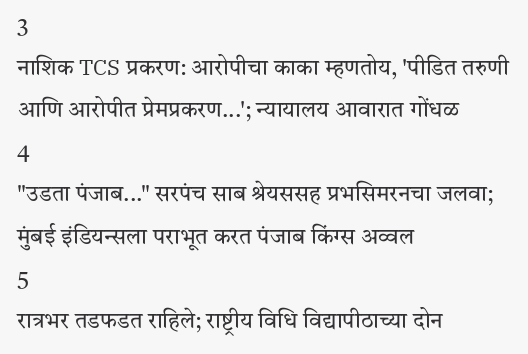3
नाशिक TCS प्रकरण: आरोपीचा काका म्हणतोय, 'पीडित तरुणी आणि आरोपीत प्रेमप्रकरण...'; न्यायालय आवारात गोंधळ
4
"उडता पंजाब..." सरपंच साब श्रेयससह प्रभसिमरनचा जलवा; मुंबई इंडियन्सला पराभूत करत पंजाब किंग्स अव्वल
5
रात्रभर तडफडत राहिले; राष्ट्रीय विधि विद्यापीठाच्या दोन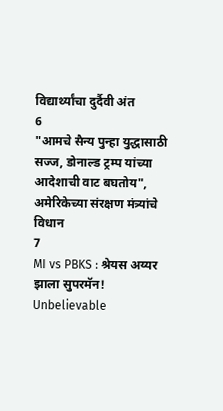विद्यार्थ्यांचा दुर्दैवी अंत
6
"आमचे सैन्य पुन्हा युद्धासाठी सज्ज, डोनाल्ड ट्रम्प यांच्या आदेशाची वाट बघतोय", अमेरिकेच्या संरक्षण मंत्र्यांचे विधान
7
MI vs PBKS : श्रेयस अय्यर झाला सुपरमॅन! Unbelievable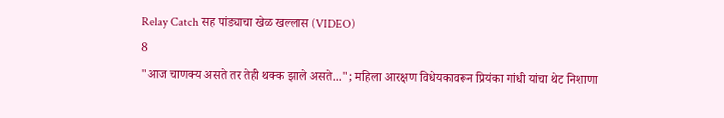Relay Catch सह पांड्याचा खेळ खल्लास (VIDEO)
8
"आज चाणक्य असते तर तेही थक्क झाले असते..."; महिला आरक्षण विधेयकावरून प्रियंका गांधी यांचा थेट निशाणा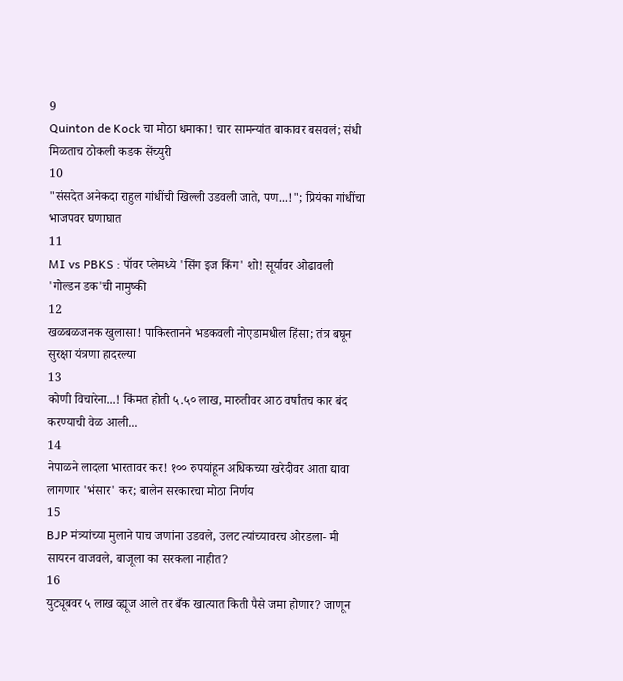9
Quinton de Kock चा मोठा धमाका! चार सामन्यांत बाकावर बसवलं; संधी मिळताच ठोकली कडक सेंच्युरी
10
"संसदेत अनेकदा राहुल गांधींची खिल्ली उडवली जाते, पण...!"; प्रियंका गांधींचा भाजपवर घणाघात
11
MI vs PBKS : पॉवर प्लेमध्ये 'सिंग इज किंग' शो! सूर्यावर ओढावली 'गोल्डन डक'ची नामुष्की
12
खळबळजनक खुलासा! पाकिस्तानने भडकवली नोएडामधील हिंसा; तंत्र बघून सुरक्षा यंत्रणा हादरल्या
13
कोणी विचारेना...! किंमत होती ५.५० लाख, मारुतीवर आठ वर्षांतच कार बंद करण्याची वेळ आली...
14
नेपाळने लादला भारतावर कर! १०० रुपयांहून अधिकच्या खरेदीवर आता द्यावा लागणार 'भंसार' कर; बालेन सरकारचा मोठा निर्णय
15
BJP मंत्र्यांच्या मुलाने पाच जणांना उडवले, उलट त्यांच्यावरच ओरडला- मी सायरन वाजवले, बाजूला का सरकला नाहीत?
16
युट्यूबवर ५ लाख व्ह्यूज आले तर बँक खात्यात किती पैसे जमा होणार? जाणून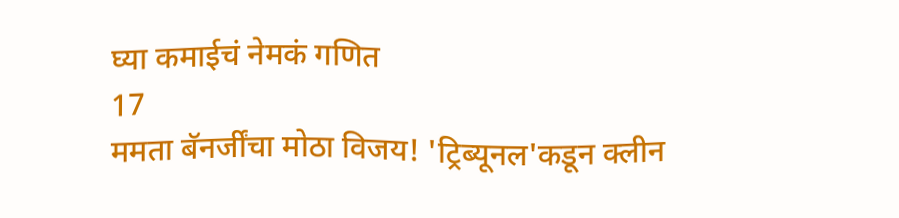घ्या कमाईचं नेमकं गणित
17
ममता बॅनर्जींचा मोठा विजय! 'ट्रिब्यूनल'कडून क्लीन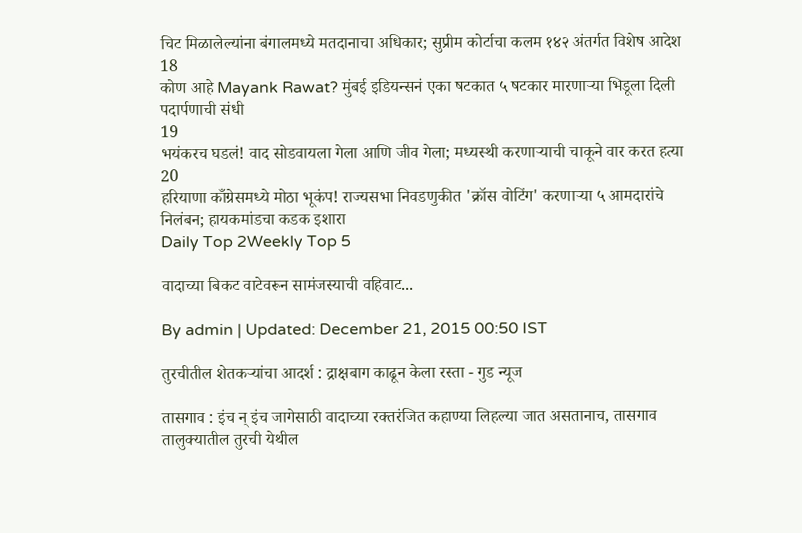चिट मिळालेल्यांना बंगालमध्ये मतदानाचा अधिकार; सुप्रीम कोर्टाचा कलम १४२ अंतर्गत विशेष आदेश
18
कोण आहे Mayank Rawat? मुंबई इडियन्सनं एका षटकात ५ षटकार मारणाऱ्या भिडूला दिली पदार्पणाची संधी
19
भयंकरच घडलं! वाद सोडवायला गेला आणि जीव गेला; मध्यस्थी करणाऱ्याची चाकूने वार करत हत्या
20
हरियाणा काँग्रेसमध्ये मोठा भूकंप! राज्यसभा निवडणुकीत 'क्रॉस वोटिंग' करणाऱ्या ५ आमदारांचे निलंबन; हायकमांडचा कडक इशारा
Daily Top 2Weekly Top 5

वादाच्या बिकट वाटेवरून सामंजस्याची वहिवाट...

By admin | Updated: December 21, 2015 00:50 IST

तुरचीतील शेतकऱ्यांचा आदर्श : द्राक्षबाग काढून केला रस्ता - गुड न्यूज

तासगाव : इंच न् इंच जागेसाठी वादाच्या रक्तरंजित कहाण्या लिहल्या जात असतानाच, तासगाव तालुक्यातील तुरची येथील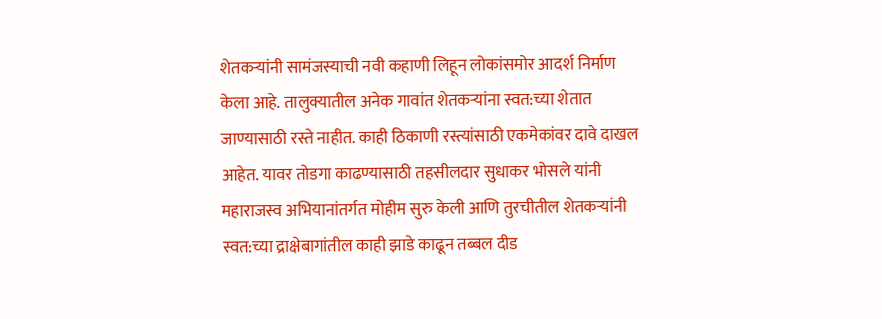शेतकऱ्यांनी सामंजस्याची नवी कहाणी लिहून लोकांसमोर आदर्श निर्माण केला आहे. तालुक्यातील अनेक गावांत शेतकऱ्यांना स्वत:च्या शेतात जाण्यासाठी रस्ते नाहीत. काही ठिकाणी रस्त्यांसाठी एकमेकांवर दावे दाखल आहेत. यावर तोडगा काढण्यासाठी तहसीलदार सुधाकर भोसले यांनी महाराजस्व अभियानांतर्गत मोहीम सुरु केली आणि तुरचीतील शेतकऱ्यांनी स्वत:च्या द्राक्षेबागांतील काही झाडे काढून तब्बल दीड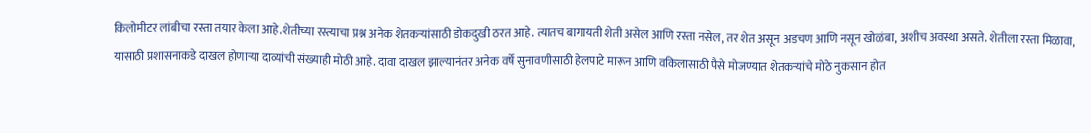किलोमीटर लांबीचा रस्ता तयार केला आहे.शेतीच्या रस्त्याचा प्रश्न अनेक शेतकऱ्यांसाठी डोकदुखी ठरत आहे. त्यातच बागायती शेती असेल आणि रस्ता नसेल, तर शेत असून अडचण आणि नसून खोळंबा, अशीच अवस्था असते. शेतीला रस्ता मिळावा, यासाठी प्रशासनाकडे दाखल होणाऱ्या दाव्यांची संख्याही मोठी आहे. दावा दाखल झाल्यानंतर अनेक वर्षे सुनावणीसाठी हेलपाटे मारून आणि वकिलासाठी पैसे मोजण्यात शेतकऱ्यांचे मोठे नुकसान होत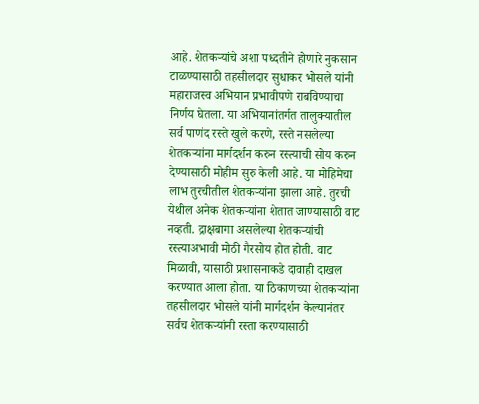आहे. शेतकऱ्यांचे अशा पध्दतीने होणारे नुकसान टाळण्यासाठी तहसीलदार सुधाकर भोसले यांनी महाराजस्व अभियान प्रभावीपणे राबविण्याचा निर्णय घेतला. या अभियानांतर्गत तालुक्यातील सर्व पाणंद रस्ते खुले करणे, रस्ते नसलेल्या शेतकऱ्यांना मार्गदर्शन करुन रस्त्याची सोय करुन देण्यासाठी मोहीम सुरु केली आहे. या मोहिमेचा लाभ तुरचीतील शेतकऱ्यांना झाला आहे. तुरची येथील अनेक शेतकऱ्यांना शेतात जाण्यासाठी वाट नव्हती. द्राक्षबागा असलेल्या शेतकऱ्यांची रस्त्याअभावी मोठी गैरसोय होत होती. वाट मिळावी, यासाठी प्रशासनाकडे दावाही दाखल करण्यात आला होता. या ठिकाणच्या शेतकऱ्यांना तहसीलदार भोसले यांनी मार्गदर्शन केल्यानंतर सर्वच शेतकऱ्यांनी रस्ता करण्यासाठी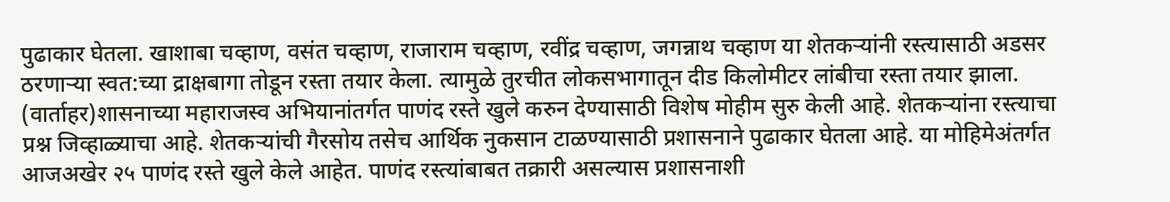पुढाकार घेतला. खाशाबा चव्हाण, वसंत चव्हाण, राजाराम चव्हाण, रवींद्र चव्हाण, जगन्नाथ चव्हाण या शेतकऱ्यांनी रस्त्यासाठी अडसर ठरणाऱ्या स्वत:च्या द्राक्षबागा तोडून रस्ता तयार केला. त्यामुळे तुरचीत लोकसभागातून दीड किलोमीटर लांबीचा रस्ता तयार झाला. (वार्ताहर)शासनाच्या महाराजस्व अभियानांतर्गत पाणंद रस्ते खुले करुन देण्यासाठी विशेष मोहीम सुरु केली आहे. शेतकऱ्यांना रस्त्याचा प्रश्न जिव्हाळ्याचा आहे. शेतकऱ्यांची गैरसोय तसेच आर्थिक नुकसान टाळण्यासाठी प्रशासनाने पुढाकार घेतला आहे. या मोहिमेअंतर्गत आजअखेर २५ पाणंद रस्ते खुले केले आहेत. पाणंद रस्त्यांबाबत तक्रारी असल्यास प्रशासनाशी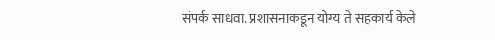संपर्क साधवा. प्रशासनाकडून योग्य ते सहकार्य केले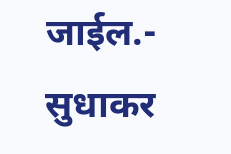जाईल.- सुधाकर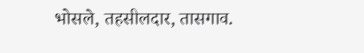भोसले, तहसीलदार, तासगाव.